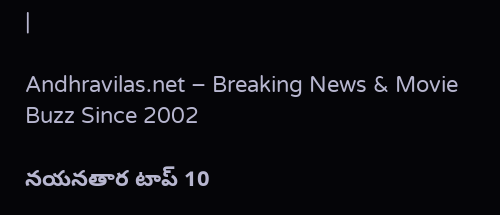|

Andhravilas.net – Breaking News & Movie Buzz Since 2002

నయనతార టాప్ 10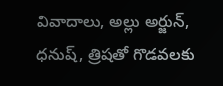వివాదాలు, అల్లు అర్జున్, ధనుష్, త్రిషతో గొడవలకు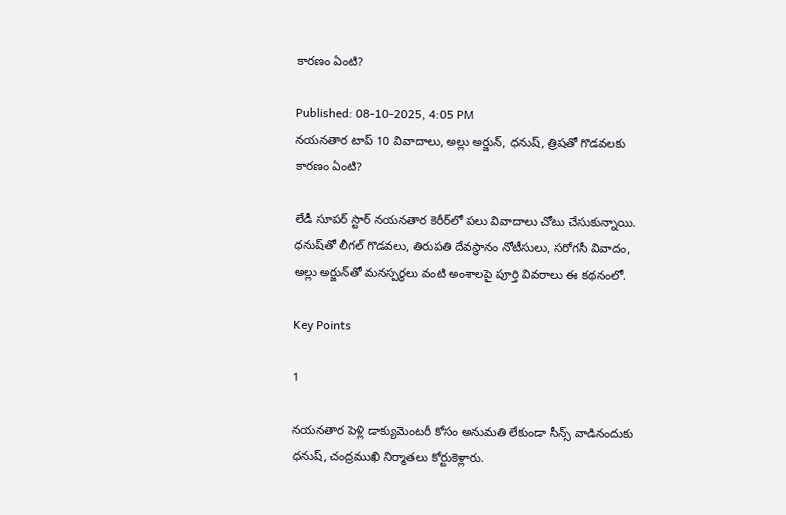కారణం ఏంటి?

Published: 08-10-2025, 4:05 PM
నయనతార టాప్ 10 వివాదాలు, అల్లు అర్జున్, ధనుష్, త్రిషతో గొడవలకు కారణం ఏంటి?

లేడీ సూపర్ స్టార్ నయనతార కెరీర్‌లో పలు వివాదాలు చోటు చేసుకున్నాయి. ధనుష్‌తో లీగల్ గొడవలు, తిరుపతి దేవస్థానం నోటీసులు, సరోగసీ వివాదం, అల్లు అర్జున్‌తో మనస్పర్థలు వంటి అంశాలపై పూర్తి వివరాలు ఈ కథనంలో.

Key Points

1

నయనతార పెళ్లి డాక్యుమెంటరీ కోసం అనుమతి లేకుండా సీన్స్ వాడినందుకు ధనుష్, చంద్రముఖి నిర్మాతలు కోర్టుకెళ్లారు.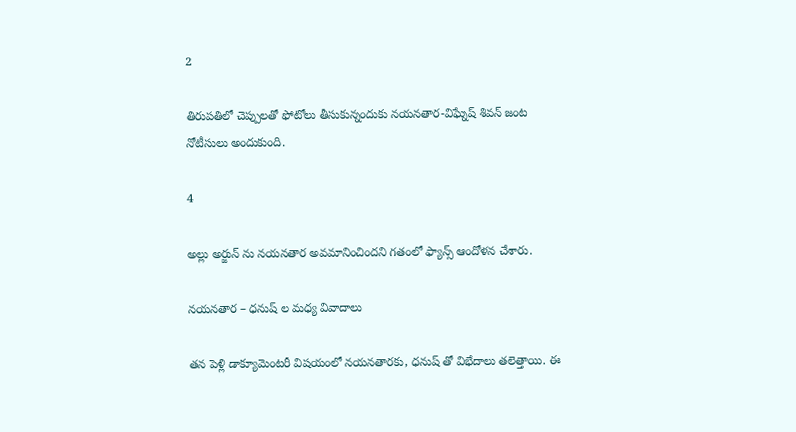2

తిరుపతిలో చెప్పులతో ఫోటోలు తీసుకున్నందుకు నయనతార-విఘ్నేష్ శివన్ జంట నోటీసులు అందుకుంది.

4

అల్లు అర్జున్ ను నయనతార అవమానించిందని గతంలో ఫ్యాన్స్ ఆందోళన చేశారు.

నయనతార – ధనుష్ ల మధ్య వివాదాలు

తన పెళ్లి డాక్యూమెంటరీ విషయంలో నయనతారకు, ధనుష్ తో విభేదాలు తలెత్తాయి. ఈ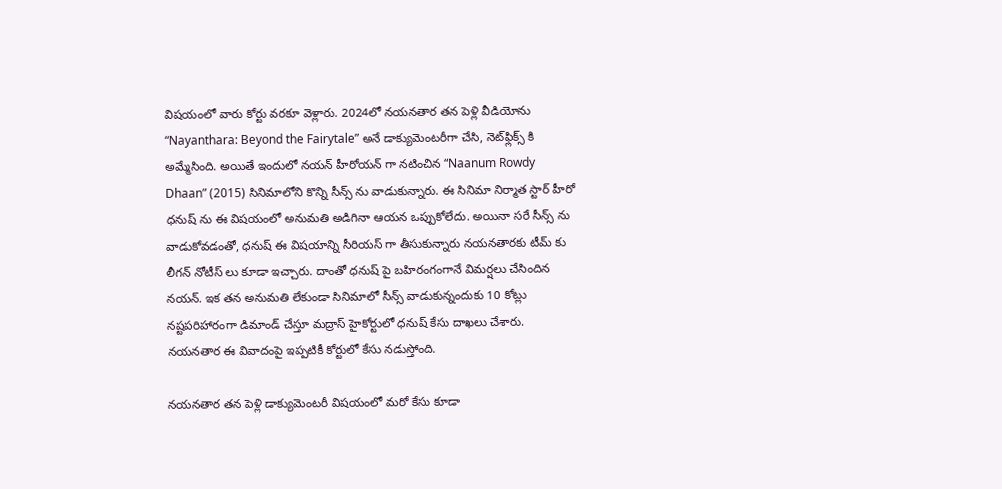విషయంలో వారు కోర్టు వరకూ వెళ్లారు. 2024లో నయనతార తన పెళ్లి వీడియోను “Nayanthara: Beyond the Fairytale” అనే డాక్యుమెంటరీగా చేసి, నెట్‌ఫ్లిక్స్ కి అమ్మేసింది. అయితే ఇందులో నయన్ హీరోయన్ గా నటించిన “Naanum Rowdy Dhaan” (2015) సినిమాలోని కొన్ని సీన్స్ ను వాడుకున్నారు. ఈ సినిమా నిర్మాత స్టార్ హీరో ధనుష్ ను ఈ విషయంలో అనుమతి అడిగినా ఆయన ఒప్పుకోలేదు. అయినా సరే సీన్స్ ను వాడుకోవడంతో, ధనుష్ ఈ విషయాన్ని సీరియస్ గా తీసుకున్నారు నయనతారకు టీమ్ కు లీగన్ నోటీస్ లు కూడా ఇచ్చారు. దాంతో ధనుష్ పై బహిరంగంగానే విమర్షలు చేసిందిన నయన్. ఇక తన అనుమతి లేకుండా సినిమాలో సీన్స్ వాడుకున్నందుకు 10 కోట్లు నష్టపరిహారంగా డిమాండ్ చేస్తూ మద్రాస్ హైకోర్టులో ధనుష్ కేసు దాఖలు చేశారు. నయనతార ఈ వివాదంపై ఇప్పటికీ కోర్టులో కేసు నడుస్తోంది.

నయనతార తన పెళ్లి డాక్యుమెంటరీ విషయంలో మరో కేసు కూడా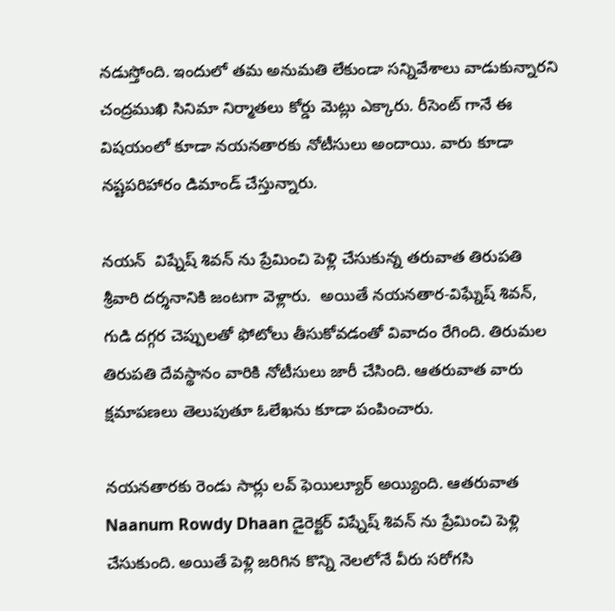నడుస్తోంది. ఇందులో తమ అనుమతి లేకుండా సన్నివేశాలు వాడుకున్నారని చంద్రముఖి సినిమా నిర్మాతలు కోర్డు మెట్లు ఎక్కారు. రీసెంట్ గానే ఈ విషయంలో కూడా నయనతారకు నోటీసులు అందాయి. వారు కూడా నష్టపరిహారం డిమాండ్ చేస్తున్నారు.

నయన్  విష్నేష్ శివన్ ను ప్రేమించి పెళ్లి చేసుకున్న తరువాత తిరుపతి శ్రీవారి దర్శనానికి జంటగా వెళ్లారు.  అయితే నయనతార-విఘ్నేష్ శివన్, గుడి దగ్గర చెప్పులతో ఫోటోలు తీసుకోవడంతో వివాదం రేగింది. తిరుమల తిరుపతి దేవస్థానం వారికి నోటీసులు జారీ చేసింది. ఆతరువాత వారు క్షమాపణలు తెలుపుతూ ఓలేఖను కూడా పంపించారు.

నయనతారకు రెండు సార్లు లవ్ ఫెయిల్యూర్ అయ్యింది. ఆతరువాత Naanum Rowdy Dhaan డైరెక్టర్ విష్నేష్ శివన్ ను ప్రేమించి పెళ్లి చేసుకుంది. అయితే పెళ్లి జరిగిన కొన్ని నెలలోనే వీరు సరోగసి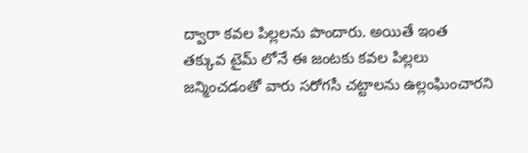ద్వారా కవల పిల్లలను పొందారు. అయితే ఇంత తక్కువ టైమ్ లోనే ఈ జంటకు కవల పిల్లలు జన్మించడంతో వారు సరోగసీ చట్టాలను ఉల్లంఘించారని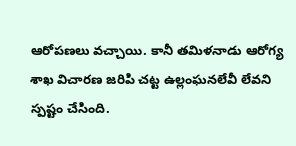ఆరోపణలు వచ్చాయి. కానీ తమిళనాడు ఆరోగ్య శాఖ విచారణ జరిపి చట్ట ఉల్లంఘనలేవీ లేవని స్పష్టం చేసింది.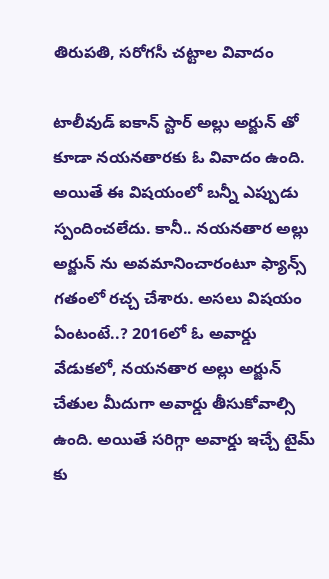తిరుపతి, సరోగసీ చట్టాల వివాదం

టాలీవుడ్ ఐకాన్ స్టార్ అల్లు అర్జున్ తో కూడా నయనతారకు ఓ వివాదం ఉంది. అయితే ఈ విషయంలో బన్నీ ఎప్పుడు స్పందించలేదు. కానీ.. నయనతార అల్లు అర్జున్ ను అవమానించారంటూ ఫ్యాన్స్ గతంలో రచ్చ చేశారు. అసలు విషయం ఏంటంటే..? 2016లో ఓ అవార్డు వేడుకలో, నయనతార అల్లు అర్జున్ చేతుల మీదుగా అవార్డు తీసుకోవాల్సి ఉంది. అయితే సరిగ్గా అవార్డు ఇచ్చే టైమ్ కు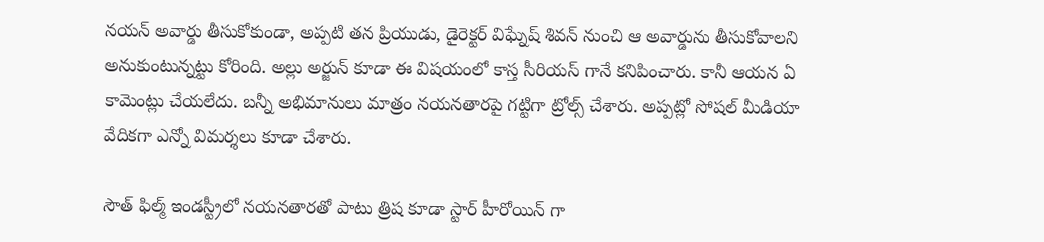నయన్ అవార్డు తీసుకోకుండా, అప్పటి తన ప్రియుడు, డైరెక్టర్ విఘ్నేష్ శివన్ నుంచి ఆ అవార్డును తీసుకోవాలని అనుకుంటున్నట్టు కోరింది. అల్లు అర్జున్ కూడా ఈ విషయంలో కాస్త సీరియస్ గానే కనిపించారు. కానీ ఆయన ఏ కామెంట్లు చేయలేదు. బన్నీ అభిమానులు మాత్రం నయనతారపై గట్టిగా ట్రోల్స్ చేశారు. అప్పట్లో సోషల్ మీడియా వేదికగా ఎన్నో విమర్శలు కూడా చేశారు.

సౌత్ ఫిల్మ్ ఇండస్ట్రీలో నయనతారతో పాటు త్రిష కూడా స్టార్ హీరోయిన్ గా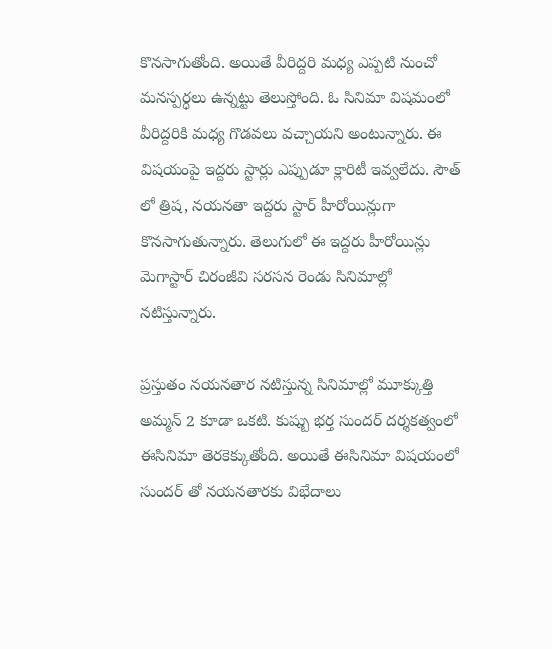కొనసాగుతోంది. అయితే వీరిద్దరి మధ్య ఎప్పటి నుంచో మనస్పర్ధలు ఉన్నట్టు తెలుస్తోంది. ఓ సినిమా విషమంలో వీరిద్దరికి మధ్య గొడవలు వచ్చాయని అంటున్నారు. ఈ విషయంపై ఇద్దరు స్టార్లు ఎప్పుడూ క్లారిటీ ఇవ్వలేదు. సౌత్ లో త్రిష, నయనతా ఇద్దరు స్టార్ హీరోయిన్లుగా కొనసాగుతున్నారు. తెలుగులో ఈ ఇద్దరు హీరోయిన్లు మెగాస్టార్ చిరంజీవి సరసన రెండు సినిమాల్లో నటిస్తున్నారు.

ప్రస్తుతం నయనతార నటిస్తున్న సినిమాల్లో మూక్కుత్తి అమ్మన్ 2 కూడా ఒకటి. కుష్బు భర్త సుందర్ దర్శకత్వంలో ఈసినిమా తెరకెక్కుతోంది. అయితే ఈసినిమా విషయంలో సుందర్ తో నయనతారకు విభేదాలు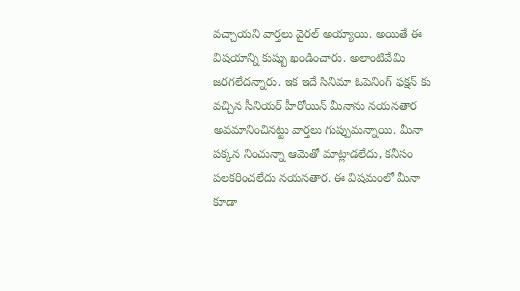వచ్చాయని వార్తలు వైరల్ అయ్యాయి. అయితే ఈ విషయాన్ని కుష్బు ఖండించారు. అలాంటివేమి జరగలేదన్నారు. ఇక ఇదే సినిమా ఓపెనింగ్ ఫక్షన్ కు వచ్చిన సీనియర్ హీరోయిన్ మీనాను నయనతార అవమానించినట్టు వార్తలు గుప్పుమన్నాయి. మీనా పక్కన నించున్నా ఆమెతో మాట్లాడలేదు, కనీసం పలకరించలేదు నయనతార. ఈ విషమంలో మీనా కూడా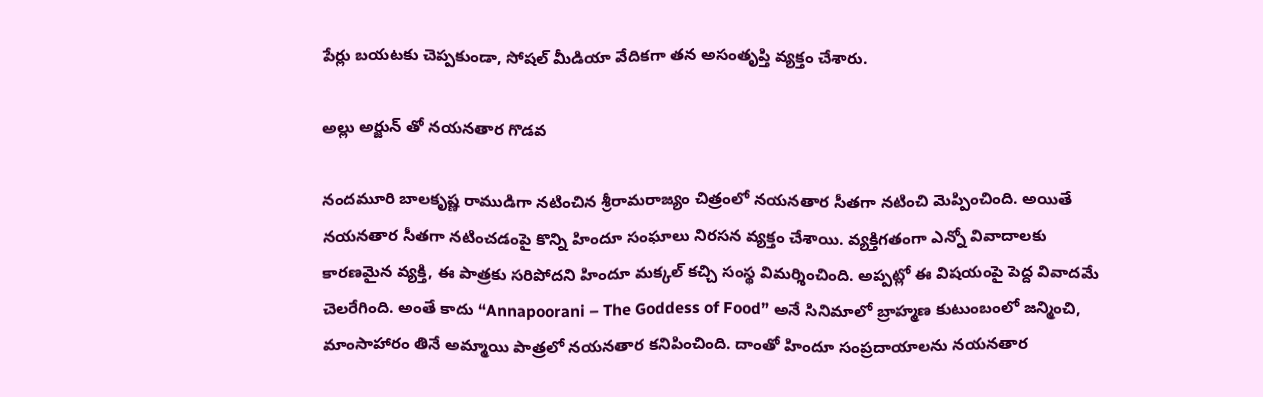పేర్లు బయటకు చెప్పకుండా, సోషల్ మీడియా వేదికగా తన అసంతృప్తి వ్యక్తం చేశారు.

అల్లు అర్జున్ తో నయనతార గొడవ

నందమూరి బాలకృష్ణ రాముడిగా నటించిన శ్రీరామరాజ్యం చిత్రంలో నయనతార సీతగా నటించి మెప్పించింది. అయితే నయనతార సీతగా నటించడంపై కొన్ని హిందూ సంఘాలు నిరసన వ్యక్తం చేశాయి. వ్యక్తిగతంగా ఎన్నో వివాదాలకు కారణమైన వ్యక్తి, ఈ పాత్రకు సరిపోదని హిందూ మక్కల్ కచ్చి సంస్థ విమర్శించింది. అప్పట్లో ఈ విషయంపై పెద్ద వివాదమే చెలరేగింది. అంతే కాదు “Annapoorani – The Goddess of Food” అనే సినిమాలో బ్రాహ్మణ కుటుంబంలో జన్మించి, మాంసాహారం తినే అమ్మాయి పాత్రలో నయనతార కనిపించింది. దాంతో హిందూ సంప్రదాయాలను నయనతార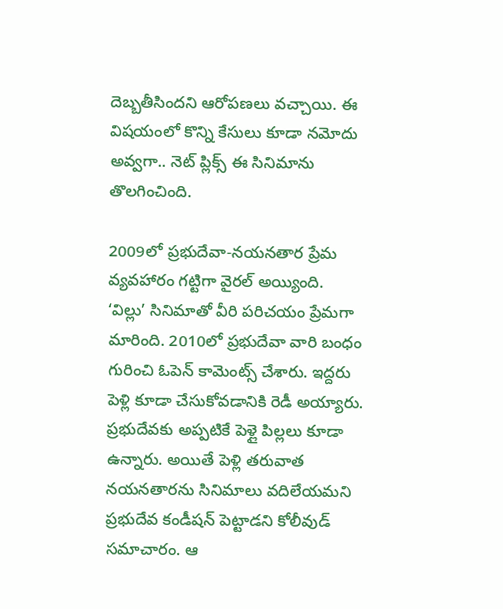దెబ్బతీసిందని ఆరోపణలు వచ్చాయి. ఈ విషయంలో కొన్ని కేసులు కూడా నమోదు అవ్వగా.. నెట్ ప్లిక్స్ ఈ సినిమాను తొలగించింది.

2009లో ప్రభుదేవా-నయనతార ప్రేమ వ్యవహారం గట్టిగా వైరల్ అయ్యింది. ‘విల్లు’ సినిమాతో వీరి పరిచయం ప్రేమగా మారింది. 2010లో ప్రభుదేవా వారి బంధం గురించి ఓపెన్ కామెంట్స్ చేశారు. ఇద్దరు పెళ్లి కూడా చేసుకోవడానికి రెడీ అయ్యారు. ప్రభుదేవకు అప్పటికే పెళ్లై పిల్లలు కూడా ఉన్నారు. అయితే పెళ్లి తరువాత నయనతారను సినిమాలు వదిలేయమని ప్రభుదేవ కండీషన్ పెట్టాడని కోలీవుడ్ సమాచారం. ఆ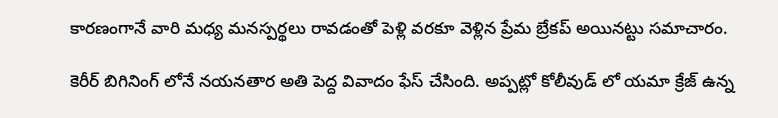కారణంగానే వారి మధ్య మనస్పర్థలు రావడంతో పెళ్లి వరకూ వెళ్లిన ప్రేమ బ్రేకప్ అయినట్టు సమాచారం.

కెరీర్ బిగినింగ్ లోనే నయనతార అతి పెద్ద వివాదం ఫేస్ చేసింది. అప్పట్లో కోలీవుడ్ లో యమా క్రేజ్ ఉన్న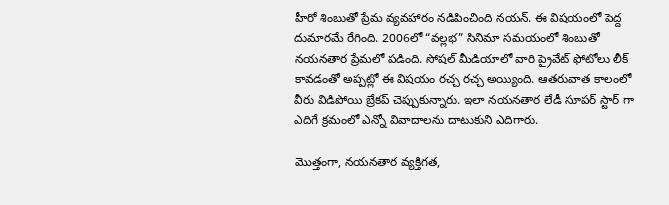హీరో శింబుతో ప్రేమ వ్యవహారం నడిపించింది నయన్. ఈ విషయంలో పెద్ద దుమారమే రేగింది. 2006లో “వల్లభ” సినిమా సమయంలో శింబుతో నయనతార ప్రేమలో పడింది. సోషల్ మీడియాలో వారి ప్రైవేట్ ఫోటోలు లీక్ కావడంతో అప్పట్లో ఈ విషయం రచ్చ రచ్చ అయ్యింది. ఆతరువాత కాలంలో వీరు విడిపోయి బ్రేకప్ చెప్పుకున్నారు. ఇలా నయనతార లేడీ సూపర్ స్టార్ గా ఎదిగే క్రమంలో ఎన్నో వివాదాలను దాటుకుని ఎదిగారు.

మొత్తంగా, నయనతార వ్యక్తిగత,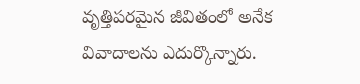వృత్తిపరమైన జీవితంలో అనేక వివాదాలను ఎదుర్కొన్నారు.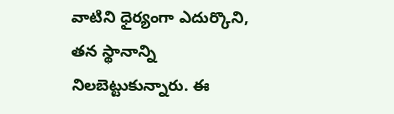వాటిని ధైర్యంగా ఎదుర్కొని, తన స్థానాన్ని నిలబెట్టుకున్నారు. ఈ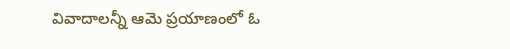వివాదాలన్నీ ఆమె ప్రయాణంలో ఓ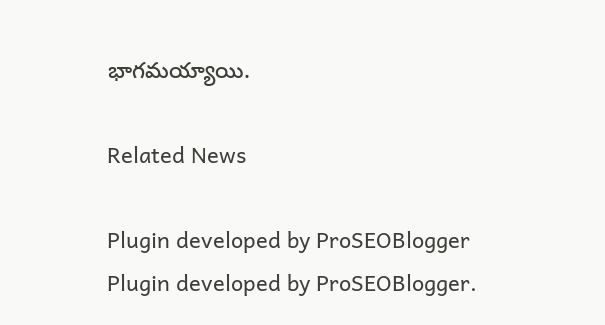భాగమయ్యాయి.

Related News

Plugin developed by ProSEOBlogger
Plugin developed by ProSEOBlogger.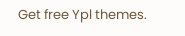Get free Ypl themes.